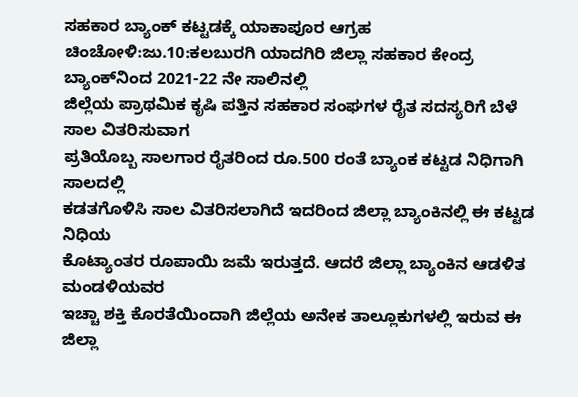ಸಹಕಾರ ಬ್ಯಾಂಕ್ ಕಟ್ಟಡಕ್ಕೆ ಯಾಕಾಪೂರ ಆಗ್ರಹ
ಚಿಂಚೋಳಿ:ಜು.10:ಕಲಬುರಗಿ ಯಾದಗಿರಿ ಜಿಲ್ಲಾ ಸಹಕಾರ ಕೇಂದ್ರ ಬ್ಯಾಂಕ್‍ನಿಂದ 2021-22 ನೇ ಸಾಲಿನಲ್ಲಿ
ಜಿಲ್ಲೆಯ ಪ್ರಾಥಮಿಕ ಕೃಷಿ ಪತ್ತಿನ ಸಹಕಾರ ಸಂಘಗಳ ರೈತ ಸದಸ್ಯರಿಗೆ ಬೆಳೆ ಸಾಲ ವಿತರಿಸುವಾಗ
ಪ್ರತಿಯೊಬ್ಬ ಸಾಲಗಾರ ರೈತರಿಂದ ರೂ.500 ರಂತೆ ಬ್ಯಾಂಕ ಕಟ್ಟಡ ನಿಧಿಗಾಗಿ ಸಾಲದಲ್ಲಿ
ಕಡತಗೊಳಿಸಿ ಸಾಲ ವಿತರಿಸಲಾಗಿದೆ ಇದರಿಂದ ಜಿಲ್ಲಾ ಬ್ಯಾಂಕಿನಲ್ಲಿ ಈ ಕಟ್ಟಡ ನಿಧಿಯ
ಕೊಟ್ಯಾಂತರ ರೂಪಾಯಿ ಜಮೆ ಇರುತ್ತದೆ. ಆದರೆ ಜಿಲ್ಲಾ ಬ್ಯಾಂಕಿನ ಆಡಳಿತ ಮಂಡಳಿಯವರ
ಇಚ್ಚಾ ಶಕ್ತಿ ಕೊರತೆಯಿಂದಾಗಿ ಜಿಲ್ಲೆಯ ಅನೇಕ ತಾಲ್ಲೂಕುಗಳಲ್ಲಿ ಇರುವ ಈ ಜಿಲ್ಲಾ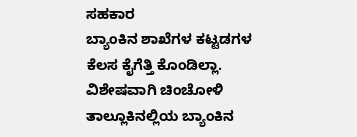ಸಹಕಾರ
ಬ್ಯಾಂಕಿನ ಶಾಖೆಗಳ ಕಟ್ಟಡಗಳ ಕೆಲಸ ಕೈಗೆತ್ತಿ ಕೊಂಡಿಲ್ಲಾ. ವಿಶೇಷವಾಗಿ ಚಿಂಚೋಳಿ
ತಾಲ್ಲೂಕಿನಲ್ಲಿಯ ಬ್ಯಾಂಕಿನ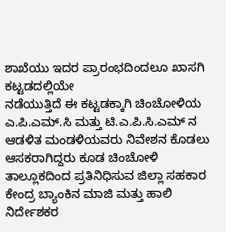ಶಾಖೆಯು ಇದರ ಪ್ರಾರಂಭದಿಂದಲೂ ಖಾಸಗಿ ಕಟ್ಟಡದಲ್ಲಿಯೇ
ನಡೆಯುತ್ತಿದೆ ಈ ಕಟ್ಟಡಕ್ಕಾಗಿ ಚಿಂಚೋಳಿಯ ಎ.ಪಿ.ಎಮ್.ಸಿ ಮತ್ತು ಟಿ.ಎ.ಪಿ.ಸಿ.ಎಮ್ ನ
ಆಡಳಿತ ಮಂಡಳಿಯವರು ನಿವೇಶನ ಕೊಡಲು ಆಸಕರಾಗಿದ್ದರು ಕೂಡ ಚಿಂಚೋಳಿ
ತಾಲ್ಲೂಕದಿಂದ ಪ್ರತಿನಿಧಿಸುವ ಜಿಲ್ಲಾ ಸಹಕಾರ ಕೇಂದ್ರ ಬ್ಯಾಂಕಿನ ಮಾಜಿ ಮತ್ತು ಹಾಲಿ ನಿರ್ದೇಶಕರ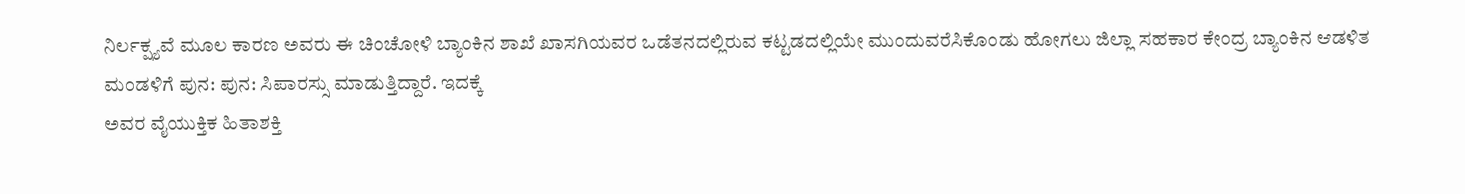ನಿರ್ಲಕ್ಷ್ಯವೆ ಮೂಲ ಕಾರಣ ಅವರು ಈ ಚಿಂಚೋಳಿ ಬ್ಯಾಂಕಿನ ಶಾಖೆ ಖಾಸಗಿಯವರ ಒಡೆತನದಲ್ಲಿರುವ ಕಟ್ಟಡದಲ್ಲಿಯೇ ಮುಂದುವರೆಸಿಕೊಂಡು ಹೋಗಲು ಜಿಲ್ಲಾ ಸಹಕಾರ ಕೇಂದ್ರ ಬ್ಯಾಂಕಿನ ಆಡಳಿತ ಮಂಡಳಿಗೆ ಪುನ: ಪುನ: ಸಿಪಾರಸ್ಸು ಮಾಡುತ್ತಿದ್ದಾರೆ. ಇದಕ್ಕೆ
ಅವರ ವೈಯುಕ್ತಿಕ ಹಿತಾಶಕ್ತಿ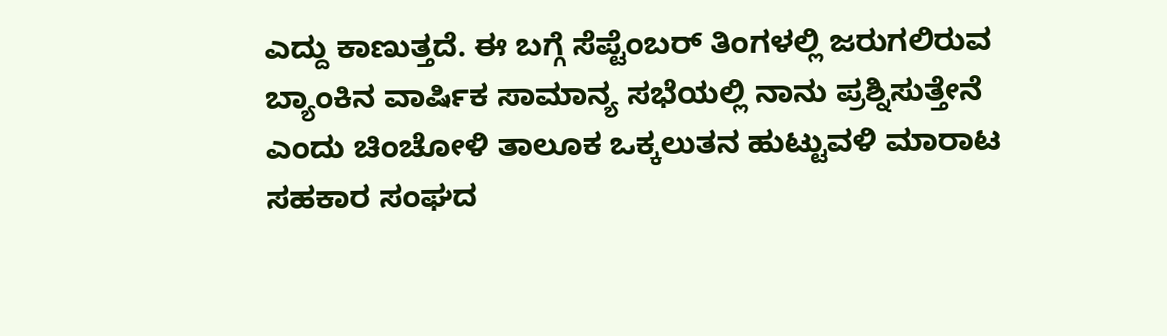ಎದ್ದು ಕಾಣುತ್ತದೆ. ಈ ಬಗ್ಗೆ ಸೆಪ್ಟೆಂಬರ್ ತಿಂಗಳಲ್ಲಿ ಜರುಗಲಿರುವ
ಬ್ಯಾಂಕಿನ ವಾರ್ಷಿಕ ಸಾಮಾನ್ಯ ಸಭೆಯಲ್ಲಿ ನಾನು ಪ್ರಶ್ನಿಸುತ್ತೇನೆ ಎಂದು ಚಿಂಚೋಳಿ ತಾಲೂಕ ಒಕ್ಕಲುತನ ಹುಟ್ಟುವಳಿ ಮಾರಾಟ ಸಹಕಾರ ಸಂಘದ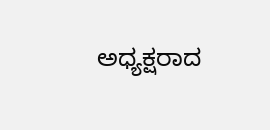ಅಧ್ಯಕ್ಷರಾದ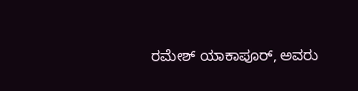ರಮೇಶ್ ಯಾಕಾಪೂರ್, ಅವರು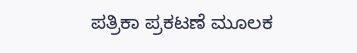ಪತ್ರಿಕಾ ಪ್ರಕಟಣೆ ಮೂಲಕ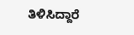ತಿಳಿಸಿದ್ದಾರೆ